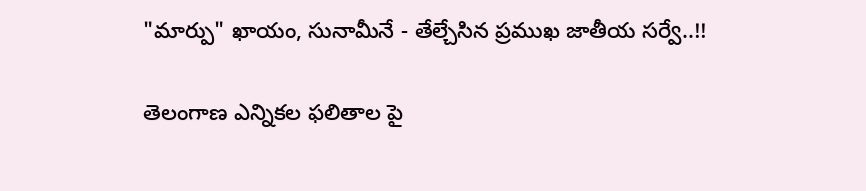"మార్పు" ఖాయం, సునామీనే - తేల్చేసిన ప్రముఖ జాతీయ సర్వే..!!

తెలంగాణ ఎన్నికల ఫలితాల పై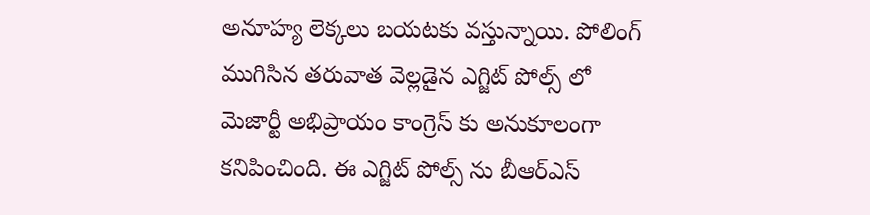అనూహ్య లెక్కలు బయటకు వస్తున్నాయి. పోలింగ్ ముగిసిన తరువాత వెల్లడైన ఎగ్జిట్ పోల్స్ లో మెజార్టీ అభిప్రాయం కాంగ్రెస్ కు అనుకూలంగా కనిపించింది. ఈ ఎగ్జిట్ పోల్స్ ను బీఆర్ఎస్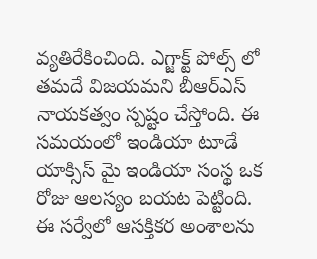వ్యతిరేకించింది. ఎగ్జాక్ట్ పోల్స్ లో తమదే విజయమని బీఆర్ఎస్ నాయకత్వం స్పష్టం చేస్తోంది. ఈ సమయంలో ఇండియా టూడే యాక్సిస్ మై ఇండియా సంస్థ ఒక రోజు ఆలస్యం బయట పెట్టింది. ఈ సర్వేలో ఆసక్తికర అంశాలను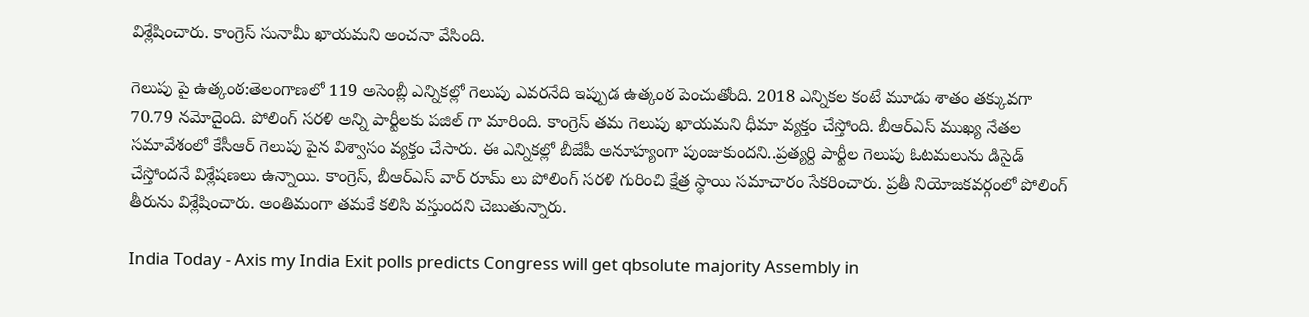విశ్లేషించారు. కాంగ్రెస్ సునామీ ఖాయమని అంచనా వేసింది.

గెలుపు పై ఉత్కంఠ:తెలంగాణలో 119 అసెంబ్లీ ఎన్నికల్లో గెలుపు ఎవరనేది ఇప్పుడ ఉత్కంఠ పెంచుతోంది. 2018 ఎన్నికల కంటే మూడు శాతం తక్కువగా 70.79 నమోదైంది. పోలింగ్ సరళి అన్ని పార్టీలకు పజిల్ గా మారింది. కాంగ్రెస్ తమ గెలుపు ఖాయమని ధీమా వ్యక్తం చేస్తోంది. బీఆర్ఎస్ ముఖ్య నేతల సమావేశంలో కేసీఆర్ గెలుపు పైన విశ్వాసం వ్యక్తం చేసారు. ఈ ఎన్నికల్లో బీజేపీ అనూహ్యంగా పుంజుకుందని..ప్రత్యర్ది పార్టీల గెలుపు ఓటమలును డిసైడ్ చేస్తోందనే విశ్లేషణలు ఉన్నాయి. కాంగ్రెస్, బీఆర్ఎస్ వార్ రూమ్ లు పోలింగ్ సరళి గురించి క్షేత్ర స్థాయి సమాచారం సేకరించారు. ప్రతీ నియోజకవర్గంలో పోలింగ్ తీరును విశ్లేషించారు. అంతిమంగా తమకే కలిసి వస్తుందని చెబుతున్నారు.

India Today - Axis my India Exit polls predicts Congress will get qbsolute majority Assembly in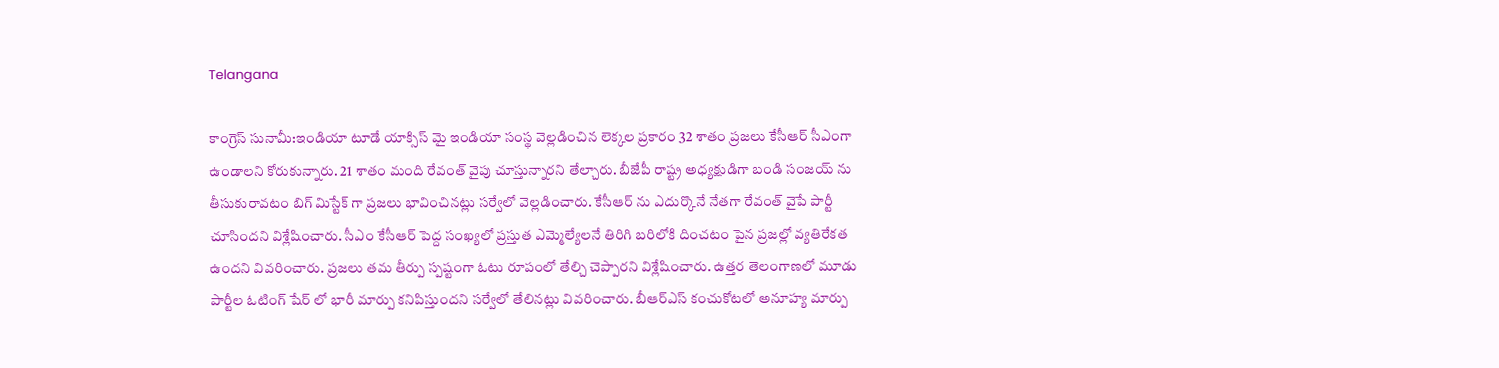Telangana

కాంగ్రెస్ సునామీ:ఇండియా టూడే యాక్సిస్ మై ఇండియా సంస్థ వెల్లడించిన లెక్కల ప్రకారం 32 శాతం ప్రజలు కేసీఆర్ సీఎంగా ఉండాలని కోరుకున్నారు. 21 శాతం మంది రేవంత్ వైపు చూస్తున్నారని తేల్చారు. బీజేపీ రాష్ట్ర అధ్యక్షుడిగా బండి సంజయ్ ను తీసుకురావటం బిగ్ మిస్టేక్ గా ప్రజలు భావించినట్లు సర్వేలో వెల్లడించారు. కేసీఆర్ ను ఎదుర్కొనే నేతగా రేవంత్ వైపే పార్టీ చూసిందని విశ్లేషించారు. సీఎం కేసీఆర్ పెద్ద సంఖ్యలో ప్రస్తుత ఎమ్మెల్యేలనే తిరిగి బరిలోకి దించటం పైన ప్రజల్లో వ్యతిరేకత ఉందని వివరించారు. ప్రజలు తమ తీర్పు స్పష్టంగా ఓటు రూపంలో తేల్చి చెప్పారని విశ్లేషించారు. ఉత్తర తెలంగాణలో మూడు పార్టీల ఓటింగ్ షేర్ లో భారీ మార్పు కనిపిస్తుందని సర్వేలో తేలినట్లు వివరించారు. బీఆర్ఎస్ కంచుకోటలో అనూహ్య మార్పు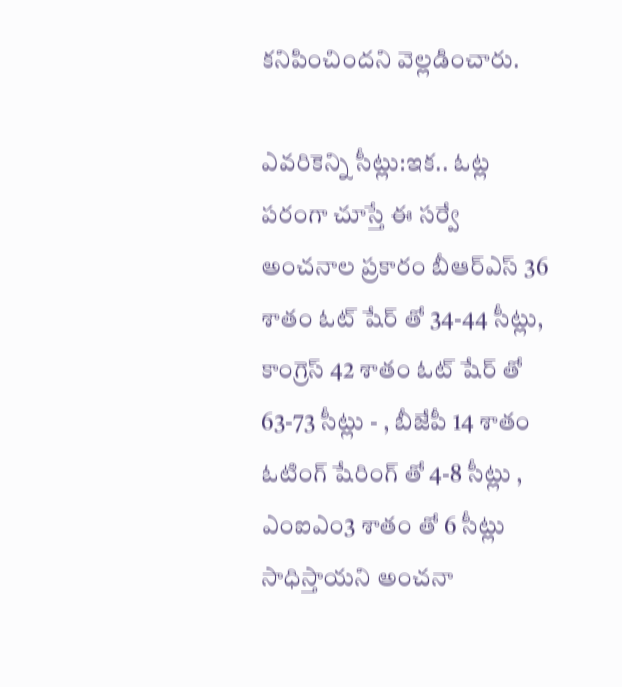కనిపించిందని వెల్లడించారు.

ఎవరికెన్ని సీట్లు:ఇక.. ఓట్ల పరంగా చూస్తే ఈ సర్వే అంచనాల ప్రకారం బీఆర్ఎస్ 36 శాతం ఓట్ షేర్ తో 34-44 సీట్లు, కాంగ్రెస్ 42 శాతం ఓట్ షేర్ తో 63-73 సీట్లు - , బీజేపీ 14 శాతం ఓటింగ్ షేరింగ్ తో 4-8 సీట్లు , ఎంఐఎం3 శాతం తో 6 సీట్లు సాధిస్తాయని అంచనా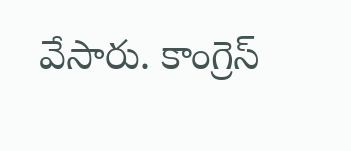వేసారు. కాంగ్రెస్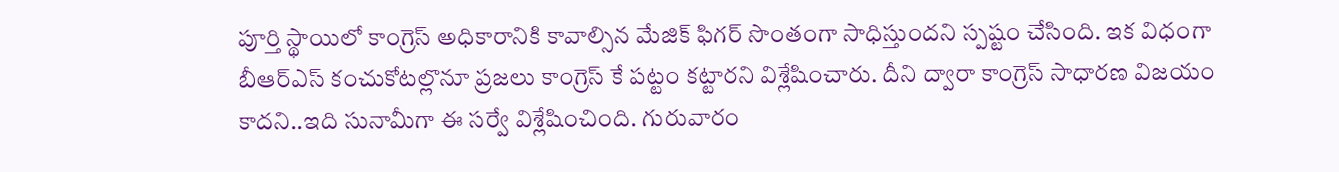పూర్తి స్థాయిలో కాంగ్రెస్ అధికారానికి కావాల్సిన మేజిక్ ఫిగర్ సొంతంగా సాధిస్తుందని స్పష్టం చేసింది. ఇక విధంగా బీఆర్ఎస్ కంచుకోటల్లొనూ ప్రజలు కాంగ్రెస్ కే పట్టం కట్టారని విశ్లేషించారు. దీని ద్వారా కాంగ్రెస్ సాధారణ విజయం కాదని..ఇది సునామీగా ఈ సర్వే విశ్లేషించింది. గురువారం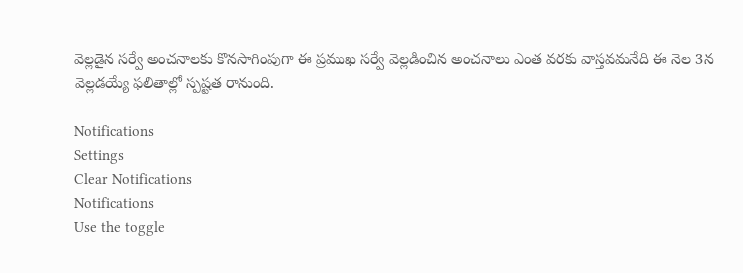వెల్లడైన సర్వే అంచనాలకు కొనసాగింపుగా ఈ ప్రముఖ సర్వే వెల్లడించిన అంచనాలు ఎంత వరకు వాస్తవమనేది ఈ నెల 3న వెల్లడయ్యే ఫలితాల్లో స్పష్టత రానుంది.

Notifications
Settings
Clear Notifications
Notifications
Use the toggle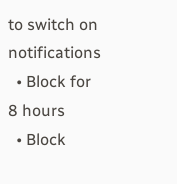to switch on notifications
  • Block for 8 hours
  • Block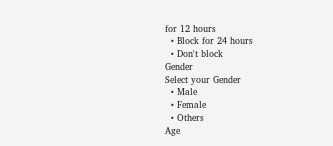for 12 hours
  • Block for 24 hours
  • Don't block
Gender
Select your Gender
  • Male
  • Female
  • Others
Age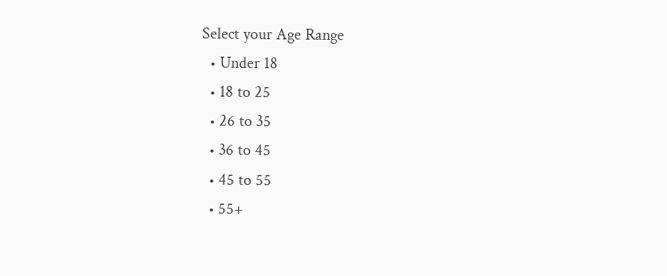Select your Age Range
  • Under 18
  • 18 to 25
  • 26 to 35
  • 36 to 45
  • 45 to 55
  • 55+